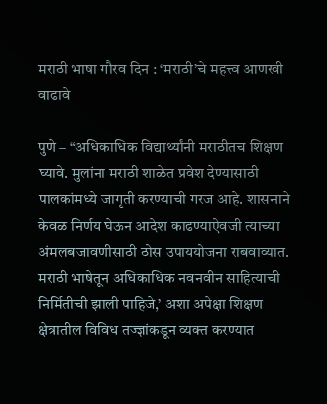मराठी भाषा गौरव दिन : ‘मराठी’चे महत्त्व आणखी वाढावे

पुणे – “अधिकाधिक विद्यार्थ्यांनी मराठीतच शिक्षण घ्यावे. मुलांना मराठी शाळेत प्रवेश देण्यासाठी पालकांमध्ये जागृती करण्याची गरज आहे. शासनाने केवळ निर्णय घेऊन आदेश काढण्याऐवजी त्याच्या अंमलबजावणीसाठी ठोस उपाययोजना राबवाव्यात. मराठी भाषेतून अधिकाधिक नवनवीन साहित्याची निर्मितीची झाली पाहिजे,’ अशा अपेक्षा शिक्षण क्षेत्रातील विविध तज्ज्ञांकडून व्यक्त करण्यात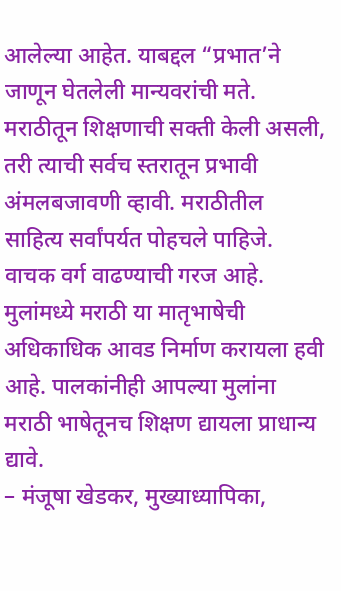आलेल्या आहेत. याबद्दल “प्रभात’ने जाणून घेतलेली मान्यवरांची मते.
मराठीतून शिक्षणाची सक्ती केली असली, तरी त्याची सर्वच स्तरातून प्रभावी अंमलबजावणी व्हावी. मराठीतील साहित्य सर्वांपर्यत पोहचले पाहिजे. वाचक वर्ग वाढण्याची गरज आहे. मुलांमध्ये मराठी या मातृभाषेची अधिकाधिक आवड निर्माण करायला हवी आहे. पालकांनीही आपल्या मुलांना मराठी भाषेतूनच शिक्षण द्यायला प्राधान्य द्यावे.
– मंजूषा खेडकर, मुख्याध्यापिका,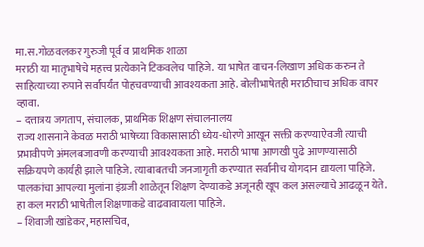मा.स.गोळवलकर गुरुजी पूर्व व प्राथमिक शाळा
मराठी या मातृभाषेचे महत्त्व प्रत्येकाने टिकवलेच पाहिजे. या भाषेत वाचन-लिखाण अधिक करुन ते साहित्याच्या रुपाने सर्वांपर्यंत पोहचवण्याची आवश्यकता आहे. बोलीभाषेतही मराठीचाच अधिक वापर व्हावा.
– दत्तात्रय जगताप, संचालक, प्राथमिक शिक्षण संचालनालय
राज्य शासनाने केवळ मराठी भाषेच्या विकासासाठी ध्येय-धोरणे आखून सक्ती करण्याऐवजी त्याची प्रभावीपणे अंमलबजावणी करण्याची आवश्यकता आहे. मराठी भाषा आणखी पुढे आणण्यासाठी सक्रियपणे कार्यही झाले पाहिजे. त्याबाबतची जनजागृती करण्यात सर्वांनीच योगदान द्यायला पाहिजे. पालकांचा आपल्या मुलांना इंग्रजी शाळेतून शिक्षण देण्याकडे अजूनही खूप कल असल्याचे आढळून येते. हा कल मराठी भाषेतील शिक्षणाकडे वाढवावायला पाहिजे.
– शिवाजी खांडेकर, महासचिव,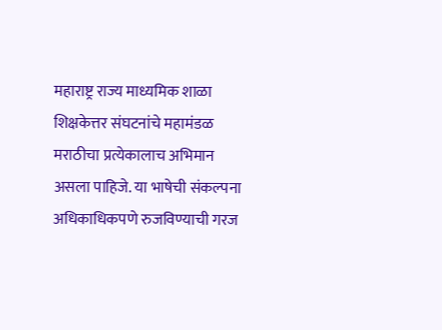महाराष्ट्र राज्य माध्यमिक शाळा शिक्षकेत्तर संघटनांचे महामंडळ
मराठीचा प्रत्येकालाच अभिमान असला पाहिजे. या भाषेची संकल्पना अधिकाधिकपणे रुजविण्याची गरज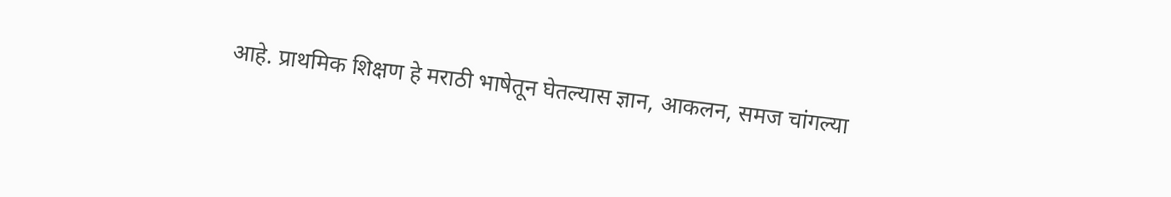आहे. प्राथमिक शिक्षण हे मराठी भाषेतून घेतल्यास ज्ञान, आकलन, समज चांगल्या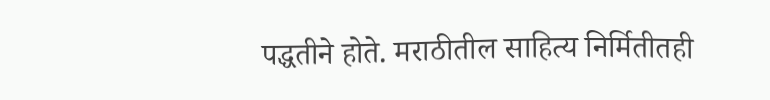पद्धतीने होते. मराठीतील साहित्य निर्मितीतही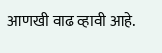आणखी वाढ व्हावी आहे.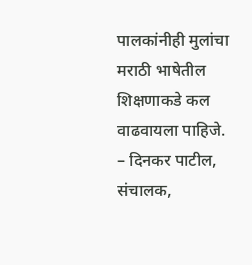पालकांनीही मुलांचा मराठी भाषेतील शिक्षणाकडे कल वाढवायला पाहिजे.
– दिनकर पाटील, संचालक,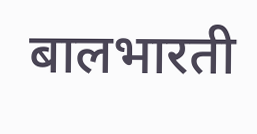बालभारती